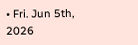• Fri. Jun 5th, 2026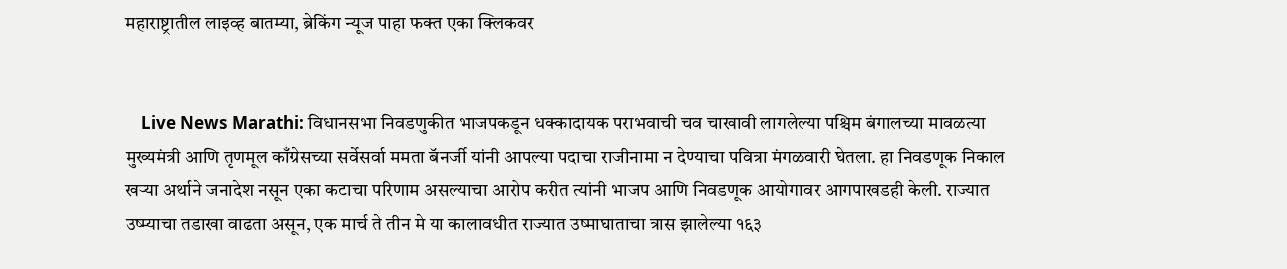महाराष्ट्रातील लाइव्ह बातम्या, ब्रेकिंग न्यूज पाहा फक्त एका क्लिकवर


    Live News Marathi: विधानसभा निवडणुकीत भाजपकडून धक्कादायक पराभवाची चव चाखावी लागलेल्या पश्चिम बंगालच्या मावळत्या मुख्यमंत्री आणि तृणमूल काँग्रेसच्या सर्वेसर्वा ममता बॅनर्जी यांनी आपल्या पदाचा राजीनामा न देण्याचा पवित्रा मंगळवारी घेतला. हा निवडणूक निकाल खऱ्या अर्थाने जनादेश नसून एका कटाचा परिणाम असल्याचा आरोप करीत त्यांनी भाजप आणि निवडणूक आयोगावर आगपाखडही केली. राज्यात उष्म्याचा तडाखा वाढता असून, एक मार्च ते तीन मे या कालावधीत राज्यात उष्माघाताचा त्रास झालेल्या १६३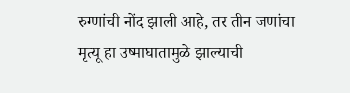रुग्णांची नोंद झाली आहे, तर तीन जणांचा मृत्यू हा उष्माघातामुळे झाल्याची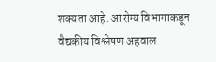शक्यता आहे. आरोग्य विभागाकडून वैद्यकीय विश्लेषण अहवाल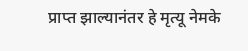प्राप्त झाल्यानंतर हे मृत्यू नेमके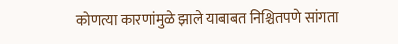कोणत्या कारणांमुळे झाले याबाबत निश्चितपणे सांगता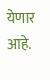येणार आहे.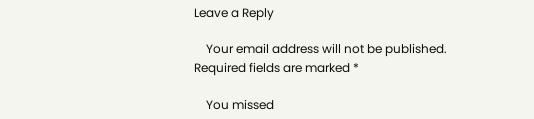Leave a Reply

    Your email address will not be published. Required fields are marked *

    You missed